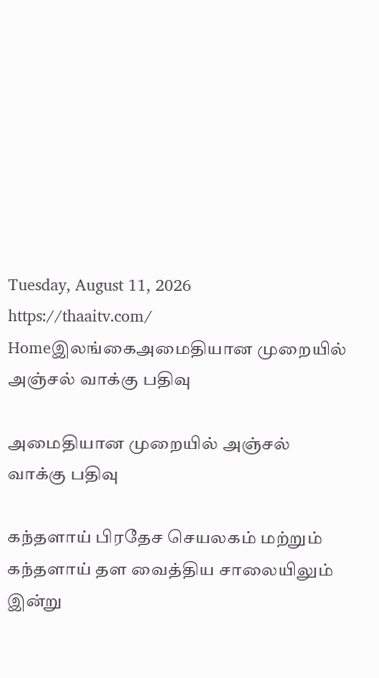Tuesday, August 11, 2026
https://thaaitv.com/
Homeஇலங்கைஅமைதியான முறையில் அஞ்சல் வாக்கு பதிவு

அமைதியான முறையில் அஞ்சல் வாக்கு பதிவு

கந்தளாய் பிரதேச செயலகம் மற்றும் கந்தளாய் தள வைத்திய சாலையிலும் இன்று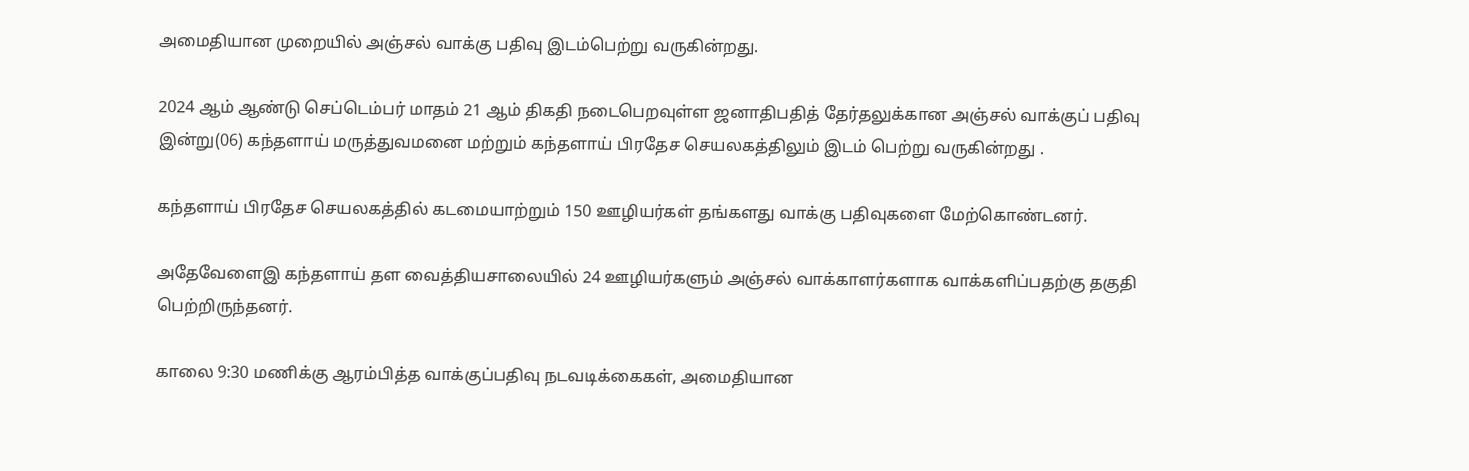அமைதியான முறையில் அஞ்சல் வாக்கு பதிவு இடம்பெற்று வருகின்றது.

2024 ஆம் ஆண்டு செப்டெம்பர் மாதம் 21 ஆம் திகதி நடைபெறவுள்ள ஜனாதிபதித் தேர்தலுக்கான அஞ்சல் வாக்குப் பதிவு இன்று(06) கந்தளாய் மருத்துவமனை மற்றும் கந்தளாய் பிரதேச செயலகத்திலும் இடம் பெற்று வருகின்றது .

கந்தளாய் பிரதேச செயலகத்தில் கடமையாற்றும் 150 ஊழியர்கள் தங்களது வாக்கு பதிவுகளை மேற்கொண்டனர்.

அதேவேளைஇ கந்தளாய் தள வைத்தியசாலையில் 24 ஊழியர்களும் அஞ்சல் வாக்காளர்களாக வாக்களிப்பதற்கு தகுதி பெற்றிருந்தனர்.

காலை 9:30 மணிக்கு ஆரம்பித்த வாக்குப்பதிவு நடவடிக்கைகள், அமைதியான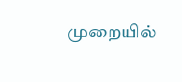முறையில்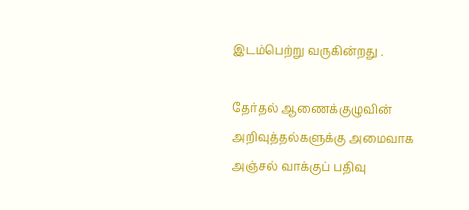இடம்பெற்று வருகின்றது .

தேர்தல் ஆணைக்குழுவின் அறிவுத்தல்களுக்கு அமைவாக அஞ்சல் வாக்குப் பதிவு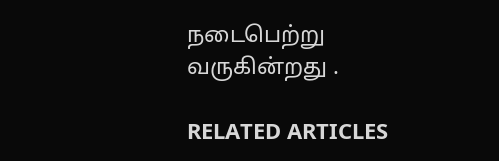நடைபெற்று வருகின்றது .

RELATED ARTICLES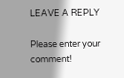LEAVE A REPLY

Please enter your comment!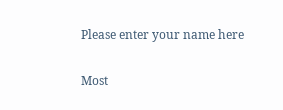Please enter your name here

Most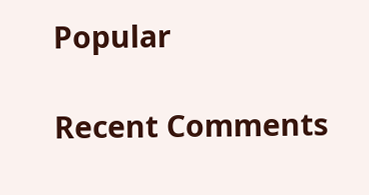Popular

Recent Comments